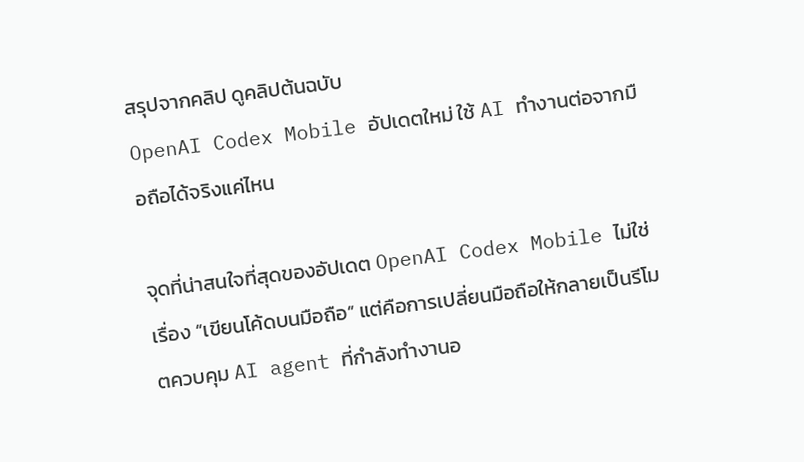สรุปจากคลิป ดูคลิปต้นฉบับ
OpenAI Codex Mobile อัปเดตใหม่ ใช้ AI ทำงานต่อจากมือถือได้จริงแค่ไหน

จุดที่น่าสนใจที่สุดของอัปเดต OpenAI Codex Mobile ไม่ใช่เรื่อง “เขียนโค้ดบนมือถือ” แต่คือการเปลี่ยนมือถือให้กลายเป็นรีโมตควบคุม AI agent ที่กำลังทำงานอ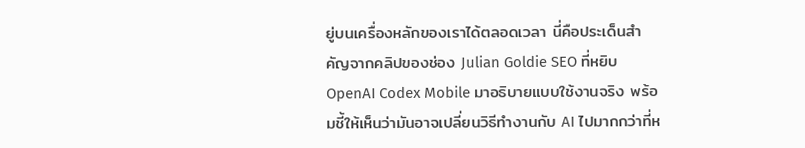ยู่บนเครื่องหลักของเราได้ตลอดเวลา นี่คือประเด็นสำคัญจากคลิปของช่อง Julian Goldie SEO ที่หยิบ OpenAI Codex Mobile มาอธิบายแบบใช้งานจริง พร้อมชี้ให้เห็นว่ามันอาจเปลี่ยนวิธีทำงานกับ AI ไปมากกว่าที่ห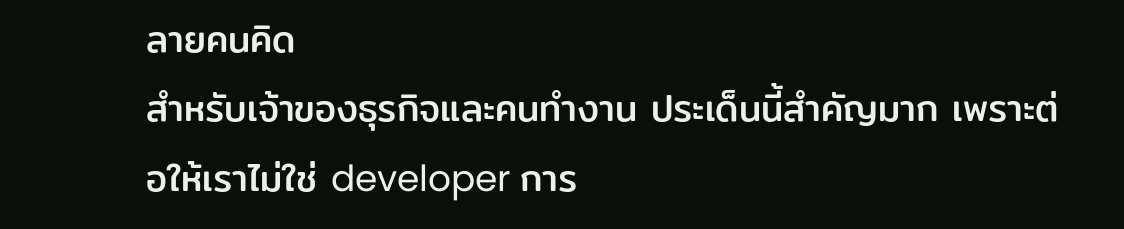ลายคนคิด
สำหรับเจ้าของธุรกิจและคนทำงาน ประเด็นนี้สำคัญมาก เพราะต่อให้เราไม่ใช่ developer การ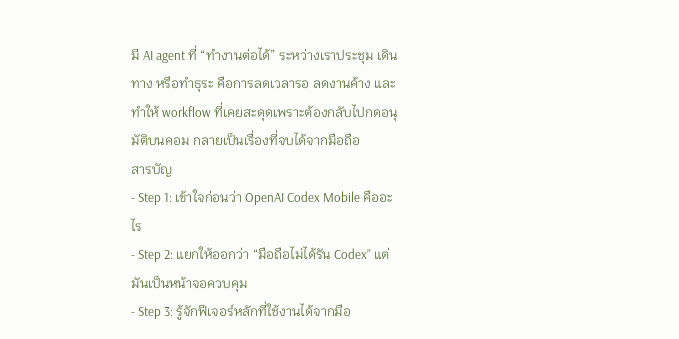มี AI agent ที่ “ทำงานต่อได้” ระหว่างเราประชุม เดินทาง หรือทำธุระ คือการลดเวลารอ ลดงานค้าง และทำให้ workflow ที่เคยสะดุดเพราะต้องกลับไปกดอนุมัติบนคอม กลายเป็นเรื่องที่จบได้จากมือถือ
สารบัญ
- Step 1: เข้าใจก่อนว่า OpenAI Codex Mobile คืออะไร
- Step 2: แยกให้ออกว่า “มือถือไม่ได้รัน Codex” แต่มันเป็นหน้าจอควบคุม
- Step 3: รู้จักฟีเจอร์หลักที่ใช้งานได้จากมือ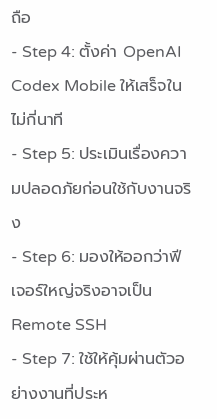ถือ
- Step 4: ตั้งค่า OpenAI Codex Mobile ให้เสร็จในไม่กี่นาที
- Step 5: ประเมินเรื่องความปลอดภัยก่อนใช้กับงานจริง
- Step 6: มองให้ออกว่าฟีเจอร์ใหญ่จริงอาจเป็น Remote SSH
- Step 7: ใช้ให้คุ้มผ่านตัวอย่างงานที่ประห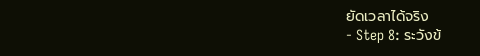ยัดเวลาได้จริง
- Step 8: ระวังข้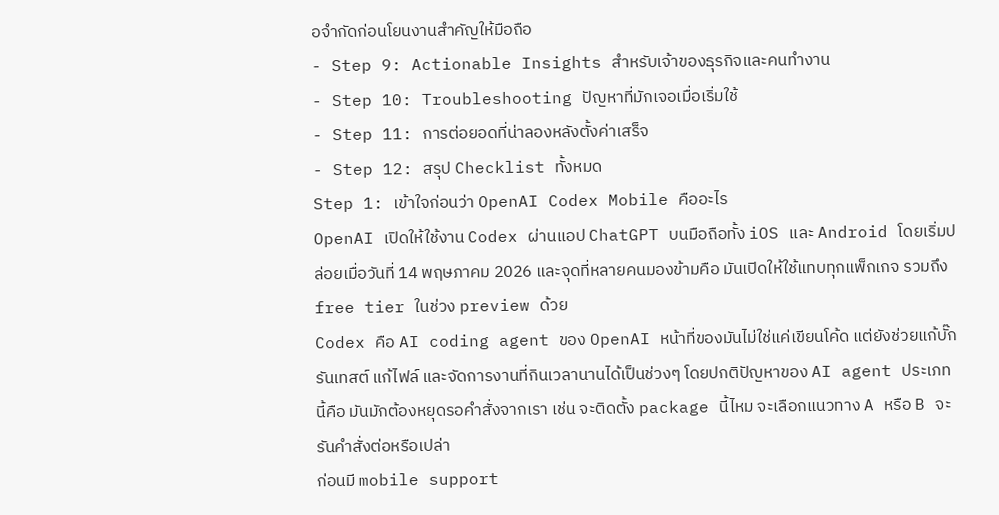อจำกัดก่อนโยนงานสำคัญให้มือถือ
- Step 9: Actionable Insights สำหรับเจ้าของธุรกิจและคนทำงาน
- Step 10: Troubleshooting ปัญหาที่มักเจอเมื่อเริ่มใช้
- Step 11: การต่อยอดที่น่าลองหลังตั้งค่าเสร็จ
- Step 12: สรุป Checklist ทั้งหมด
Step 1: เข้าใจก่อนว่า OpenAI Codex Mobile คืออะไร
OpenAI เปิดให้ใช้งาน Codex ผ่านแอป ChatGPT บนมือถือทั้ง iOS และ Android โดยเริ่มปล่อยเมื่อวันที่ 14 พฤษภาคม 2026 และจุดที่หลายคนมองข้ามคือ มันเปิดให้ใช้แทบทุกแพ็กเกจ รวมถึง free tier ในช่วง preview ด้วย
Codex คือ AI coding agent ของ OpenAI หน้าที่ของมันไม่ใช่แค่เขียนโค้ด แต่ยังช่วยแก้บั๊ก รันเทสต์ แก้ไฟล์ และจัดการงานที่กินเวลานานได้เป็นช่วงๆ โดยปกติปัญหาของ AI agent ประเภทนี้คือ มันมักต้องหยุดรอคำสั่งจากเรา เช่น จะติดตั้ง package นี้ไหม จะเลือกแนวทาง A หรือ B จะรันคำสั่งต่อหรือเปล่า
ก่อนมี mobile support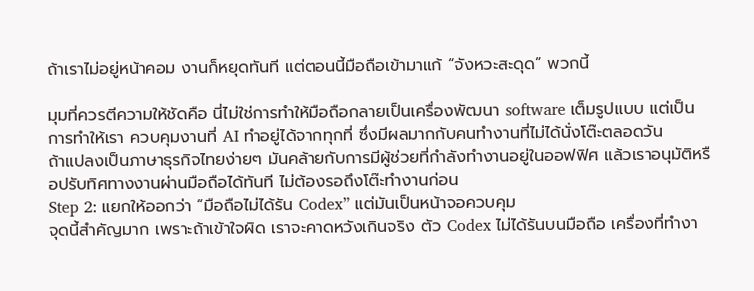ถ้าเราไม่อยู่หน้าคอม งานก็หยุดทันที แต่ตอนนี้มือถือเข้ามาแก้ “จังหวะสะดุด” พวกนี้

มุมที่ควรตีความให้ชัดคือ นี่ไม่ใช่การทำให้มือถือกลายเป็นเครื่องพัฒนา software เต็มรูปแบบ แต่เป็นการทำให้เรา ควบคุมงานที่ AI ทำอยู่ได้จากทุกที่ ซึ่งมีผลมากกับคนทำงานที่ไม่ได้นั่งโต๊ะตลอดวัน
ถ้าแปลงเป็นภาษาธุรกิจไทยง่ายๆ มันคล้ายกับการมีผู้ช่วยที่กำลังทำงานอยู่ในออฟฟิศ แล้วเราอนุมัติหรือปรับทิศทางงานผ่านมือถือได้ทันที ไม่ต้องรอถึงโต๊ะทำงานก่อน
Step 2: แยกให้ออกว่า “มือถือไม่ได้รัน Codex” แต่มันเป็นหน้าจอควบคุม
จุดนี้สำคัญมาก เพราะถ้าเข้าใจผิด เราจะคาดหวังเกินจริง ตัว Codex ไม่ได้รันบนมือถือ เครื่องที่ทำงา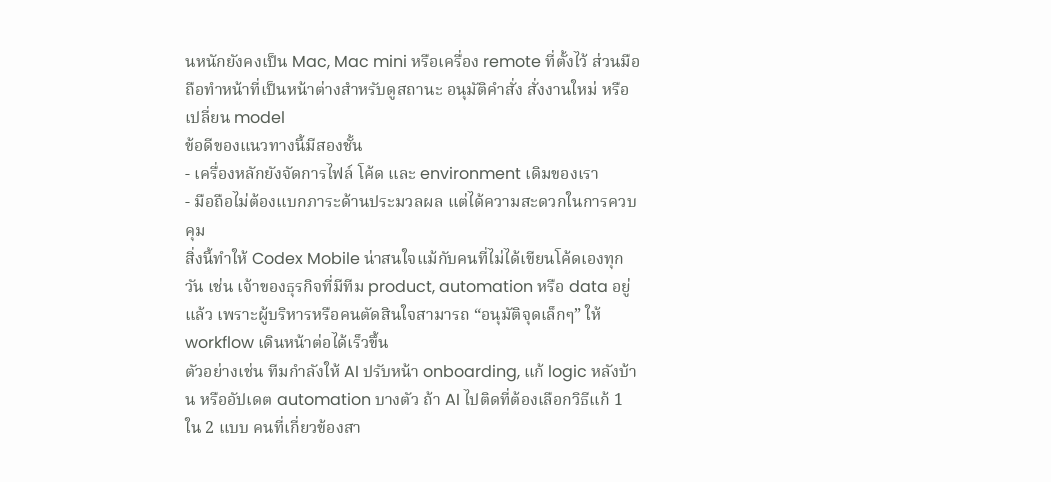นหนักยังคงเป็น Mac, Mac mini หรือเครื่อง remote ที่ตั้งไว้ ส่วนมือถือทำหน้าที่เป็นหน้าต่างสำหรับดูสถานะ อนุมัติคำสั่ง สั่งงานใหม่ หรือเปลี่ยน model
ข้อดีของแนวทางนี้มีสองชั้น
- เครื่องหลักยังจัดการไฟล์ โค้ด และ environment เดิมของเรา
- มือถือไม่ต้องแบกภาระด้านประมวลผล แต่ได้ความสะดวกในการควบคุม
สิ่งนี้ทำให้ Codex Mobile น่าสนใจแม้กับคนที่ไม่ได้เขียนโค้ดเองทุกวัน เช่น เจ้าของธุรกิจที่มีทีม product, automation หรือ data อยู่แล้ว เพราะผู้บริหารหรือคนตัดสินใจสามารถ “อนุมัติจุดเล็กๆ” ให้ workflow เดินหน้าต่อได้เร็วขึ้น
ตัวอย่างเช่น ทีมกำลังให้ AI ปรับหน้า onboarding, แก้ logic หลังบ้าน หรืออัปเดต automation บางตัว ถ้า AI ไปติดที่ต้องเลือกวิธีแก้ 1 ใน 2 แบบ คนที่เกี่ยวข้องสา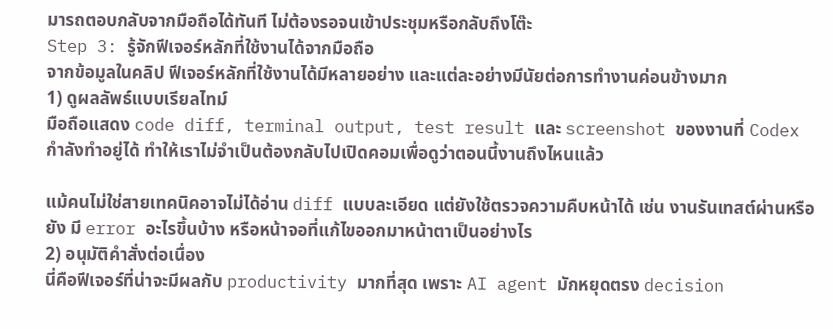มารถตอบกลับจากมือถือได้ทันที ไม่ต้องรอจนเข้าประชุมหรือกลับถึงโต๊ะ
Step 3: รู้จักฟีเจอร์หลักที่ใช้งานได้จากมือถือ
จากข้อมูลในคลิป ฟีเจอร์หลักที่ใช้งานได้มีหลายอย่าง และแต่ละอย่างมีนัยต่อการทำงานค่อนข้างมาก
1) ดูผลลัพธ์แบบเรียลไทม์
มือถือแสดง code diff, terminal output, test result และ screenshot ของงานที่ Codex กำลังทำอยู่ได้ ทำให้เราไม่จำเป็นต้องกลับไปเปิดคอมเพื่อดูว่าตอนนี้งานถึงไหนแล้ว

แม้คนไม่ใช่สายเทคนิคอาจไม่ได้อ่าน diff แบบละเอียด แต่ยังใช้ตรวจความคืบหน้าได้ เช่น งานรันเทสต์ผ่านหรือยัง มี error อะไรขึ้นบ้าง หรือหน้าจอที่แก้ไขออกมาหน้าตาเป็นอย่างไร
2) อนุมัติคำสั่งต่อเนื่อง
นี่คือฟีเจอร์ที่น่าจะมีผลกับ productivity มากที่สุด เพราะ AI agent มักหยุดตรง decision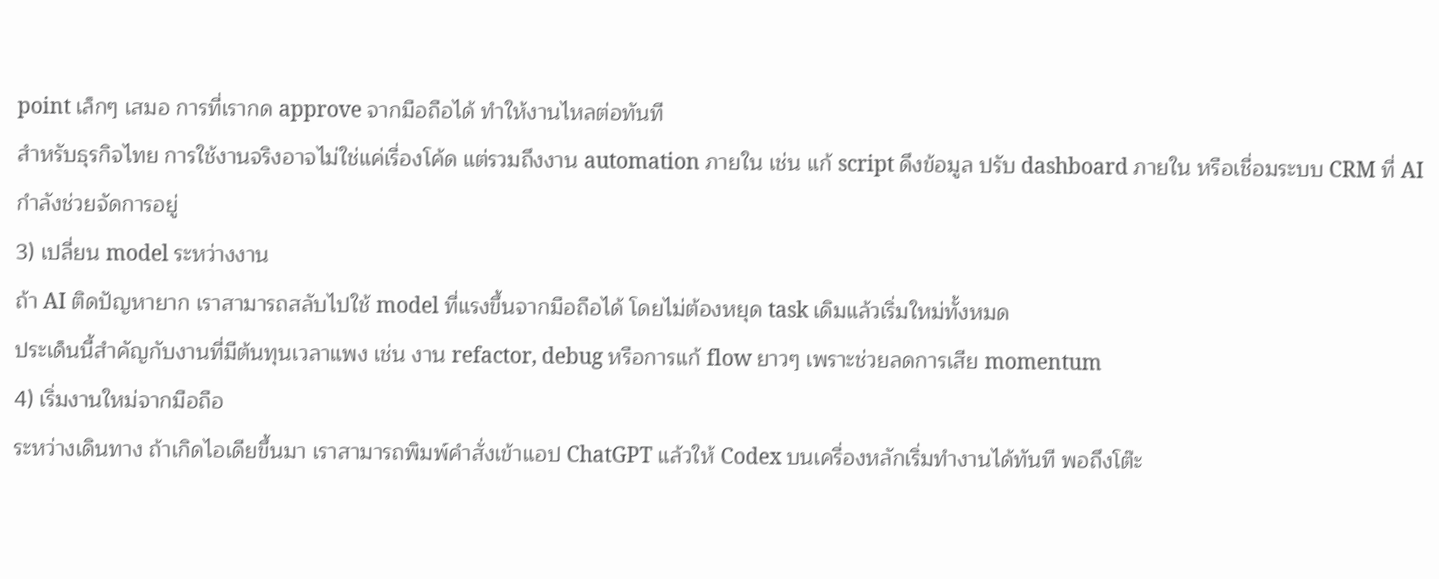point เล็กๆ เสมอ การที่เรากด approve จากมือถือได้ ทำให้งานไหลต่อทันที
สำหรับธุรกิจไทย การใช้งานจริงอาจไม่ใช่แค่เรื่องโค้ด แต่รวมถึงงาน automation ภายใน เช่น แก้ script ดึงข้อมูล ปรับ dashboard ภายใน หรือเชื่อมระบบ CRM ที่ AI กำลังช่วยจัดการอยู่
3) เปลี่ยน model ระหว่างงาน
ถ้า AI ติดปัญหายาก เราสามารถสลับไปใช้ model ที่แรงขึ้นจากมือถือได้ โดยไม่ต้องหยุด task เดิมแล้วเริ่มใหม่ทั้งหมด
ประเด็นนี้สำคัญกับงานที่มีต้นทุนเวลาแพง เช่น งาน refactor, debug หรือการแก้ flow ยาวๆ เพราะช่วยลดการเสีย momentum
4) เริ่มงานใหม่จากมือถือ
ระหว่างเดินทาง ถ้าเกิดไอเดียขึ้นมา เราสามารถพิมพ์คำสั่งเข้าแอป ChatGPT แล้วให้ Codex บนเครื่องหลักเริ่มทำงานได้ทันที พอถึงโต๊ะ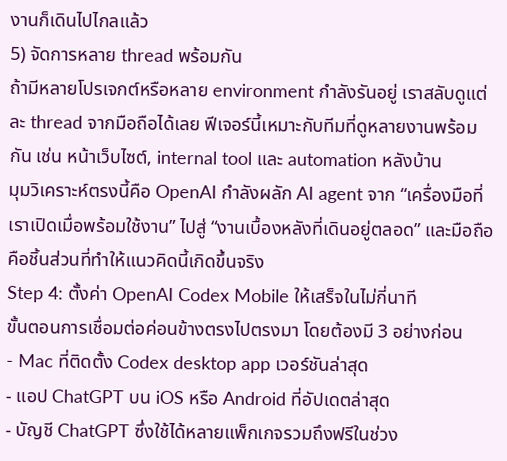งานก็เดินไปไกลแล้ว
5) จัดการหลาย thread พร้อมกัน
ถ้ามีหลายโปรเจกต์หรือหลาย environment กำลังรันอยู่ เราสลับดูแต่ละ thread จากมือถือได้เลย ฟีเจอร์นี้เหมาะกับทีมที่ดูหลายงานพร้อมกัน เช่น หน้าเว็บไซต์, internal tool และ automation หลังบ้าน
มุมวิเคราะห์ตรงนี้คือ OpenAI กำลังผลัก AI agent จาก “เครื่องมือที่เราเปิดเมื่อพร้อมใช้งาน” ไปสู่ “งานเบื้องหลังที่เดินอยู่ตลอด” และมือถือคือชิ้นส่วนที่ทำให้แนวคิดนี้เกิดขึ้นจริง
Step 4: ตั้งค่า OpenAI Codex Mobile ให้เสร็จในไม่กี่นาที
ขั้นตอนการเชื่อมต่อค่อนข้างตรงไปตรงมา โดยต้องมี 3 อย่างก่อน
- Mac ที่ติดตั้ง Codex desktop app เวอร์ชันล่าสุด
- แอป ChatGPT บน iOS หรือ Android ที่อัปเดตล่าสุด
- บัญชี ChatGPT ซึ่งใช้ได้หลายแพ็กเกจรวมถึงฟรีในช่วง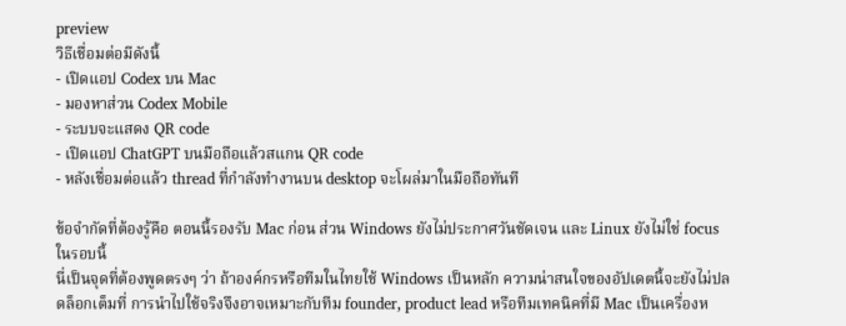preview
วิธีเชื่อมต่อมีดังนี้
- เปิดแอป Codex บน Mac
- มองหาส่วน Codex Mobile
- ระบบจะแสดง QR code
- เปิดแอป ChatGPT บนมือถือแล้วสแกน QR code
- หลังเชื่อมต่อแล้ว thread ที่กำลังทำงานบน desktop จะโผล่มาในมือถือทันที

ข้อจำกัดที่ต้องรู้คือ ตอนนี้รองรับ Mac ก่อน ส่วน Windows ยังไม่ประกาศวันชัดเจน และ Linux ยังไม่ใช่ focus ในรอบนี้
นี่เป็นจุดที่ต้องพูดตรงๆ ว่า ถ้าองค์กรหรือทีมในไทยใช้ Windows เป็นหลัก ความน่าสนใจของอัปเดตนี้จะยังไม่ปลดล็อกเต็มที่ การนำไปใช้จริงจึงอาจเหมาะกับทีม founder, product lead หรือทีมเทคนิคที่มี Mac เป็นเครื่องห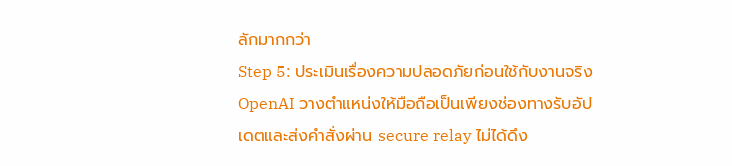ลักมากกว่า
Step 5: ประเมินเรื่องความปลอดภัยก่อนใช้กับงานจริง
OpenAI วางตำแหน่งให้มือถือเป็นเพียงช่องทางรับอัปเดตและส่งคำสั่งผ่าน secure relay ไม่ได้ดึง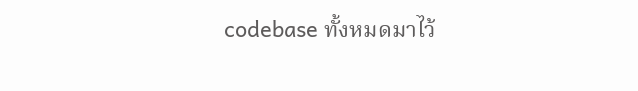codebase ทั้งหมดมาไว้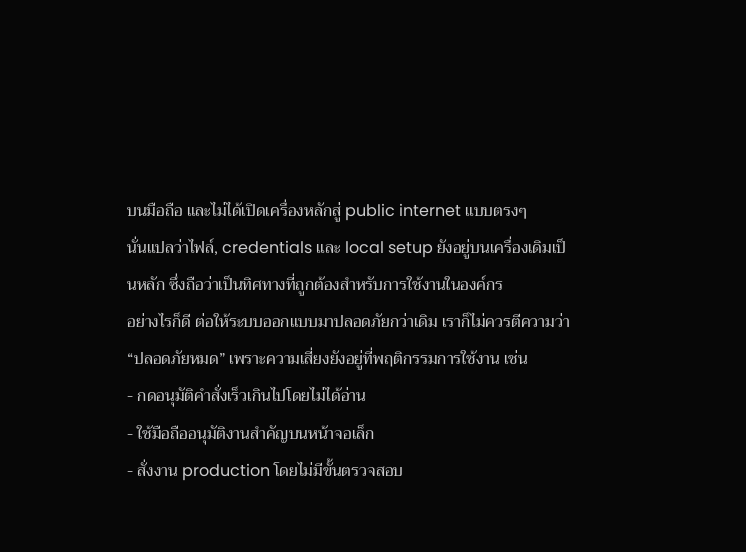บนมือถือ และไม่ได้เปิดเครื่องหลักสู่ public internet แบบตรงๆ
นั่นแปลว่าไฟล์, credentials และ local setup ยังอยู่บนเครื่องเดิมเป็นหลัก ซึ่งถือว่าเป็นทิศทางที่ถูกต้องสำหรับการใช้งานในองค์กร
อย่างไรก็ดี ต่อให้ระบบออกแบบมาปลอดภัยกว่าเดิม เราก็ไม่ควรตีความว่า “ปลอดภัยหมด” เพราะความเสี่ยงยังอยู่ที่พฤติกรรมการใช้งาน เช่น
- กดอนุมัติคำสั่งเร็วเกินไปโดยไม่ได้อ่าน
- ใช้มือถืออนุมัติงานสำคัญบนหน้าจอเล็ก
- สั่งงาน production โดยไม่มีขั้นตรวจสอบ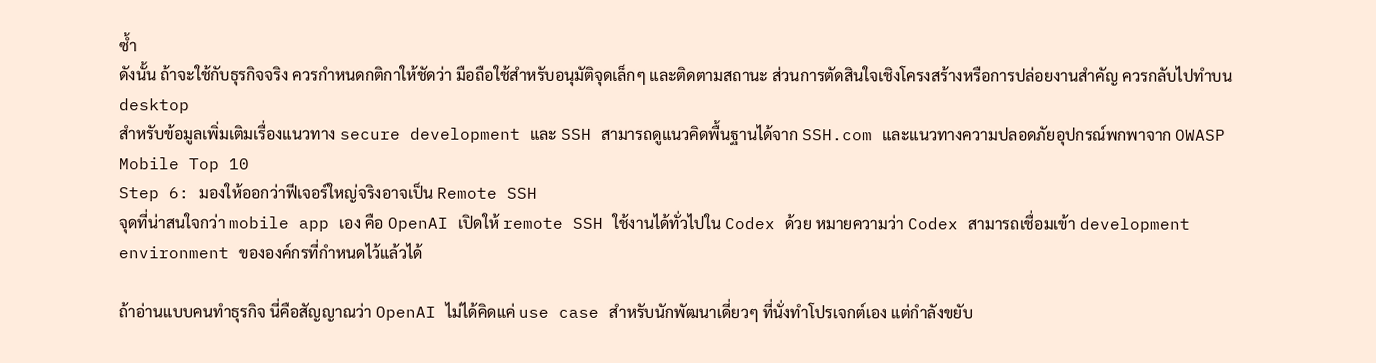ซ้ำ
ดังนั้น ถ้าจะใช้กับธุรกิจจริง ควรกำหนดกติกาให้ชัดว่า มือถือใช้สำหรับอนุมัติจุดเล็กๆ และติดตามสถานะ ส่วนการตัดสินใจเชิงโครงสร้างหรือการปล่อยงานสำคัญ ควรกลับไปทำบน desktop
สำหรับข้อมูลเพิ่มเติมเรื่องแนวทาง secure development และ SSH สามารถดูแนวคิดพื้นฐานได้จาก SSH.com และแนวทางความปลอดภัยอุปกรณ์พกพาจาก OWASP Mobile Top 10
Step 6: มองให้ออกว่าฟีเจอร์ใหญ่จริงอาจเป็น Remote SSH
จุดที่น่าสนใจกว่า mobile app เอง คือ OpenAI เปิดให้ remote SSH ใช้งานได้ทั่วไปใน Codex ด้วย หมายความว่า Codex สามารถเชื่อมเข้า development environment ขององค์กรที่กำหนดไว้แล้วได้

ถ้าอ่านแบบคนทำธุรกิจ นี่คือสัญญาณว่า OpenAI ไม่ได้คิดแค่ use case สำหรับนักพัฒนาเดี่ยวๆ ที่นั่งทำโปรเจกต์เอง แต่กำลังขยับ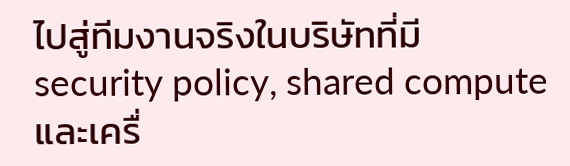ไปสู่ทีมงานจริงในบริษัทที่มี security policy, shared compute และเครื่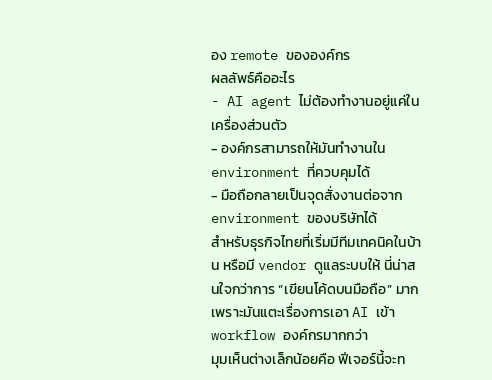อง remote ขององค์กร
ผลลัพธ์คืออะไร
- AI agent ไม่ต้องทำงานอยู่แค่ในเครื่องส่วนตัว
- องค์กรสามารถให้มันทำงานใน environment ที่ควบคุมได้
- มือถือกลายเป็นจุดสั่งงานต่อจาก environment ของบริษัทได้
สำหรับธุรกิจไทยที่เริ่มมีทีมเทคนิคในบ้าน หรือมี vendor ดูแลระบบให้ นี่น่าสนใจกว่าการ “เขียนโค้ดบนมือถือ” มาก เพราะมันแตะเรื่องการเอา AI เข้า workflow องค์กรมากกว่า
มุมเห็นต่างเล็กน้อยคือ ฟีเจอร์นี้จะท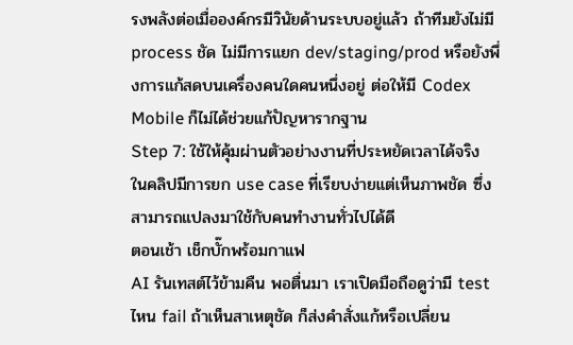รงพลังต่อเมื่อองค์กรมีวินัยด้านระบบอยู่แล้ว ถ้าทีมยังไม่มี process ชัด ไม่มีการแยก dev/staging/prod หรือยังพึ่งการแก้สดบนเครื่องคนใดคนหนึ่งอยู่ ต่อให้มี Codex Mobile ก็ไม่ได้ช่วยแก้ปัญหารากฐาน
Step 7: ใช้ให้คุ้มผ่านตัวอย่างงานที่ประหยัดเวลาได้จริง
ในคลิปมีการยก use case ที่เรียบง่ายแต่เห็นภาพชัด ซึ่งสามารถแปลงมาใช้กับคนทำงานทั่วไปได้ดี
ตอนเช้า เช็กบั๊กพร้อมกาแฟ
AI รันเทสต์ไว้ข้ามคืน พอตื่นมา เราเปิดมือถือดูว่ามี test ไหน fail ถ้าเห็นสาเหตุชัด ก็ส่งคำสั่งแก้หรือเปลี่ยน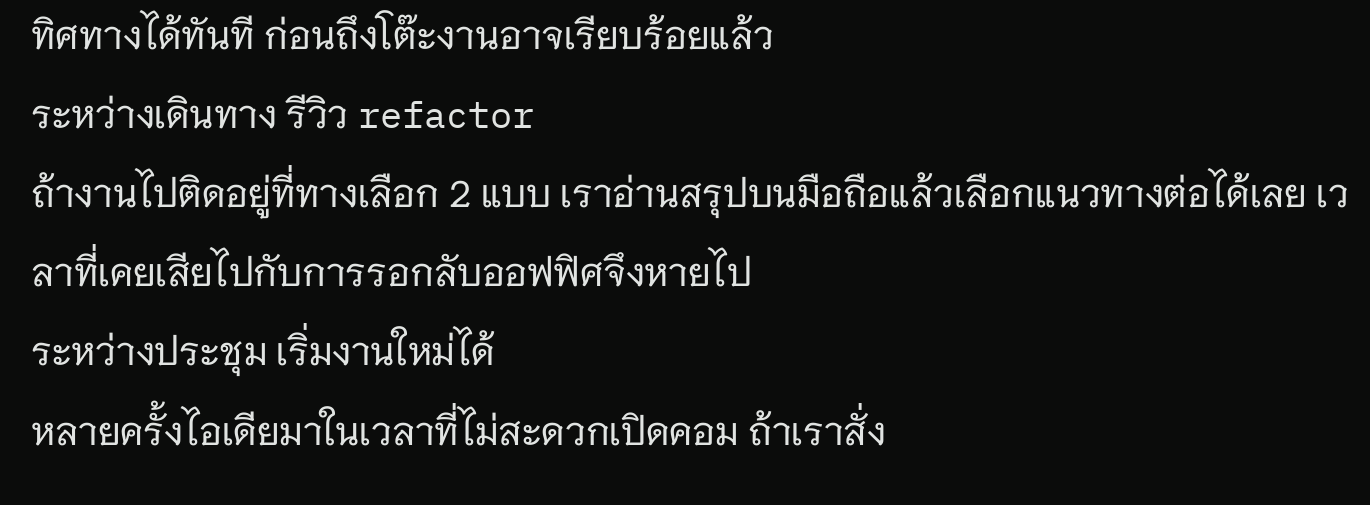ทิศทางได้ทันที ก่อนถึงโต๊ะงานอาจเรียบร้อยแล้ว
ระหว่างเดินทาง รีวิว refactor
ถ้างานไปติดอยู่ที่ทางเลือก 2 แบบ เราอ่านสรุปบนมือถือแล้วเลือกแนวทางต่อได้เลย เวลาที่เคยเสียไปกับการรอกลับออฟฟิศจึงหายไป
ระหว่างประชุม เริ่มงานใหม่ได้
หลายครั้งไอเดียมาในเวลาที่ไม่สะดวกเปิดคอม ถ้าเราสั่ง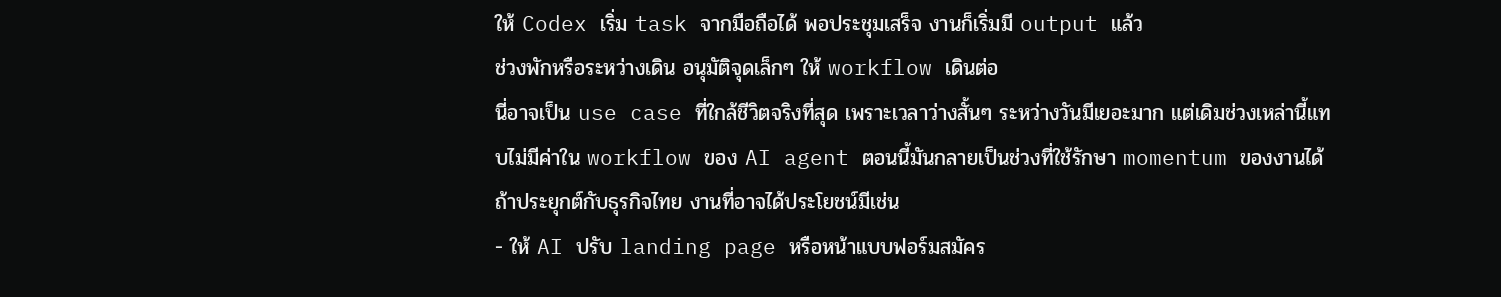ให้ Codex เริ่ม task จากมือถือได้ พอประชุมเสร็จ งานก็เริ่มมี output แล้ว
ช่วงพักหรือระหว่างเดิน อนุมัติจุดเล็กๆ ให้ workflow เดินต่อ
นี่อาจเป็น use case ที่ใกล้ชีวิตจริงที่สุด เพราะเวลาว่างสั้นๆ ระหว่างวันมีเยอะมาก แต่เดิมช่วงเหล่านี้แทบไม่มีค่าใน workflow ของ AI agent ตอนนี้มันกลายเป็นช่วงที่ใช้รักษา momentum ของงานได้
ถ้าประยุกต์กับธุรกิจไทย งานที่อาจได้ประโยชน์มีเช่น
- ให้ AI ปรับ landing page หรือหน้าแบบฟอร์มสมัคร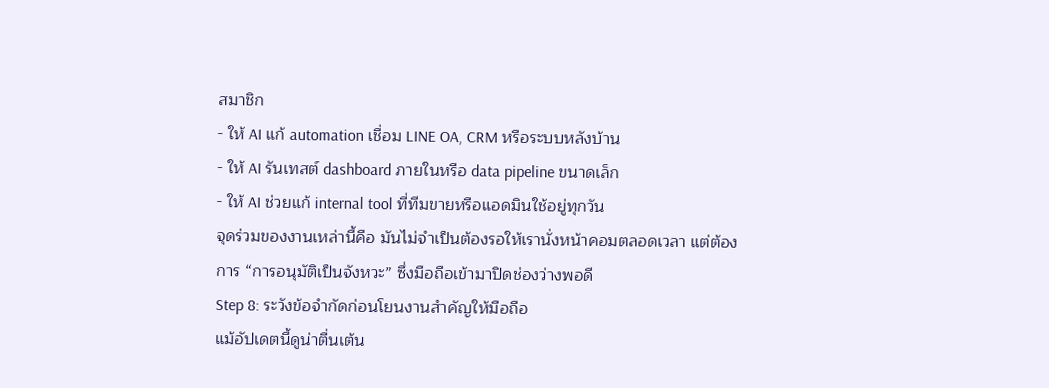สมาชิก
- ให้ AI แก้ automation เชื่อม LINE OA, CRM หรือระบบหลังบ้าน
- ให้ AI รันเทสต์ dashboard ภายในหรือ data pipeline ขนาดเล็ก
- ให้ AI ช่วยแก้ internal tool ที่ทีมขายหรือแอดมินใช้อยู่ทุกวัน
จุดร่วมของงานเหล่านี้คือ มันไม่จำเป็นต้องรอให้เรานั่งหน้าคอมตลอดเวลา แต่ต้องการ “การอนุมัติเป็นจังหวะ” ซึ่งมือถือเข้ามาปิดช่องว่างพอดี
Step 8: ระวังข้อจำกัดก่อนโยนงานสำคัญให้มือถือ
แม้อัปเดตนี้ดูน่าตื่นเต้น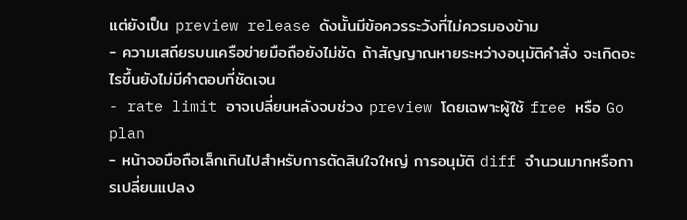แต่ยังเป็น preview release ดังนั้นมีข้อควรระวังที่ไม่ควรมองข้าม
- ความเสถียรบนเครือข่ายมือถือยังไม่ชัด ถ้าสัญญาณหายระหว่างอนุมัติคำสั่ง จะเกิดอะไรขึ้นยังไม่มีคำตอบที่ชัดเจน
- rate limit อาจเปลี่ยนหลังจบช่วง preview โดยเฉพาะผู้ใช้ free หรือ Go plan
- หน้าจอมือถือเล็กเกินไปสำหรับการตัดสินใจใหญ่ การอนุมัติ diff จำนวนมากหรือการเปลี่ยนแปลง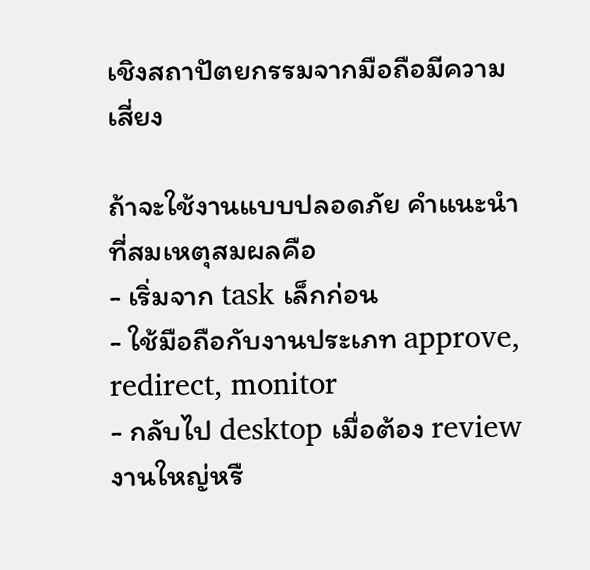เชิงสถาปัตยกรรมจากมือถือมีความเสี่ยง

ถ้าจะใช้งานแบบปลอดภัย คำแนะนำที่สมเหตุสมผลคือ
- เริ่มจาก task เล็กก่อน
- ใช้มือถือกับงานประเภท approve, redirect, monitor
- กลับไป desktop เมื่อต้อง review งานใหญ่หรื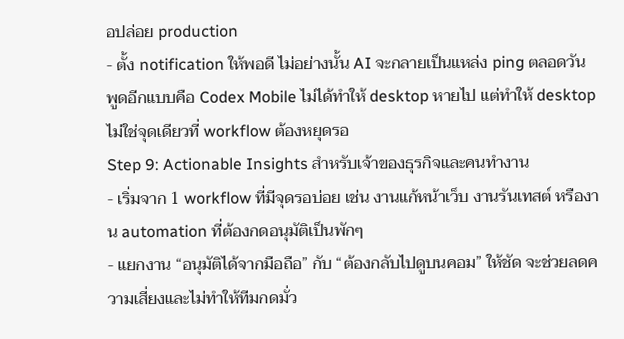อปล่อย production
- ตั้ง notification ให้พอดี ไม่อย่างนั้น AI จะกลายเป็นแหล่ง ping ตลอดวัน
พูดอีกแบบคือ Codex Mobile ไม่ได้ทำให้ desktop หายไป แต่ทำให้ desktop ไม่ใช่จุดเดียวที่ workflow ต้องหยุดรอ
Step 9: Actionable Insights สำหรับเจ้าของธุรกิจและคนทำงาน
- เริ่มจาก 1 workflow ที่มีจุดรอบ่อย เช่น งานแก้หน้าเว็บ งานรันเทสต์ หรืองาน automation ที่ต้องกดอนุมัติเป็นพักๆ
- แยกงาน “อนุมัติได้จากมือถือ” กับ “ต้องกลับไปดูบนคอม” ให้ชัด จะช่วยลดความเสี่ยงและไม่ทำให้ทีมกดมั่ว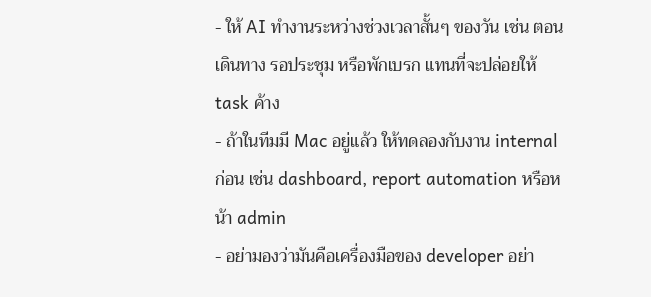- ให้ AI ทำงานระหว่างช่วงเวลาสั้นๆ ของวัน เช่น ตอนเดินทาง รอประชุม หรือพักเบรก แทนที่จะปล่อยให้ task ค้าง
- ถ้าในทีมมี Mac อยู่แล้ว ให้ทดลองกับงาน internal ก่อน เช่น dashboard, report automation หรือหน้า admin
- อย่ามองว่ามันคือเครื่องมือของ developer อย่า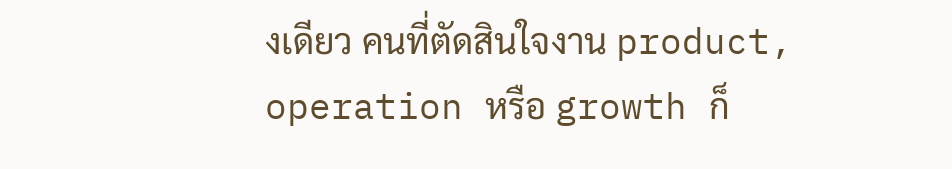งเดียว คนที่ตัดสินใจงาน product, operation หรือ growth ก็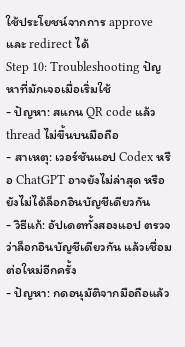ใช้ประโยชน์จากการ approve และ redirect ได้
Step 10: Troubleshooting ปัญหาที่มักเจอเมื่อเริ่มใช้
- ปัญหา: สแกน QR code แล้ว thread ไม่ขึ้นบนมือถือ
- สาเหตุ: เวอร์ชันแอป Codex หรือ ChatGPT อาจยังไม่ล่าสุด หรือยังไม่ได้ล็อกอินบัญชีเดียวกัน
- วิธีแก้: อัปเดตทั้งสองแอป ตรวจว่าล็อกอินบัญชีเดียวกัน แล้วเชื่อมต่อใหม่อีกครั้ง
- ปัญหา: กดอนุมัติจากมือถือแล้ว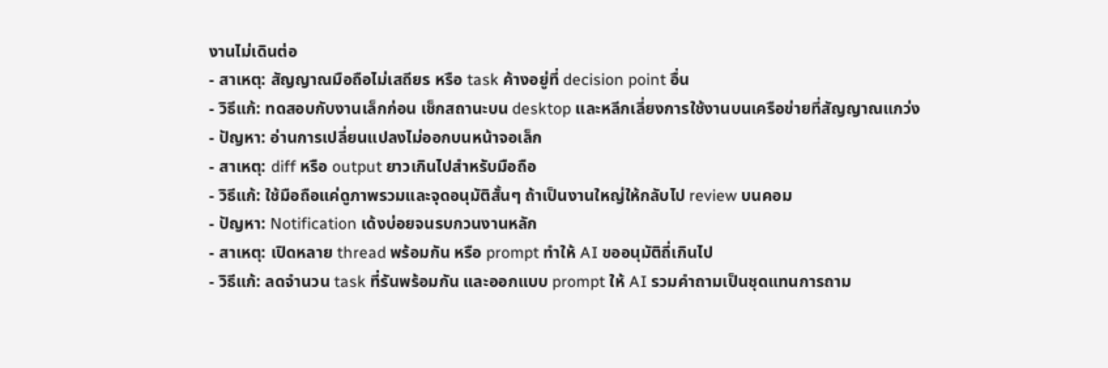งานไม่เดินต่อ
- สาเหตุ: สัญญาณมือถือไม่เสถียร หรือ task ค้างอยู่ที่ decision point อื่น
- วิธีแก้: ทดสอบกับงานเล็กก่อน เช็กสถานะบน desktop และหลีกเลี่ยงการใช้งานบนเครือข่ายที่สัญญาณแกว่ง
- ปัญหา: อ่านการเปลี่ยนแปลงไม่ออกบนหน้าจอเล็ก
- สาเหตุ: diff หรือ output ยาวเกินไปสำหรับมือถือ
- วิธีแก้: ใช้มือถือแค่ดูภาพรวมและจุดอนุมัติสั้นๆ ถ้าเป็นงานใหญ่ให้กลับไป review บนคอม
- ปัญหา: Notification เด้งบ่อยจนรบกวนงานหลัก
- สาเหตุ: เปิดหลาย thread พร้อมกัน หรือ prompt ทำให้ AI ขออนุมัติถี่เกินไป
- วิธีแก้: ลดจำนวน task ที่รันพร้อมกัน และออกแบบ prompt ให้ AI รวมคำถามเป็นชุดแทนการถาม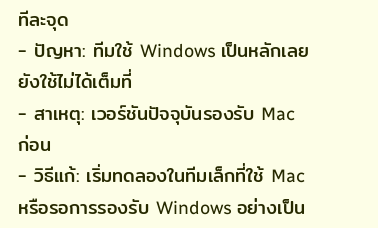ทีละจุด
- ปัญหา: ทีมใช้ Windows เป็นหลักเลยยังใช้ไม่ได้เต็มที่
- สาเหตุ: เวอร์ชันปัจจุบันรองรับ Mac ก่อน
- วิธีแก้: เริ่มทดลองในทีมเล็กที่ใช้ Mac หรือรอการรองรับ Windows อย่างเป็น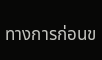ทางการก่อนข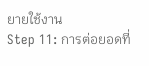ยายใช้งาน
Step 11: การต่อยอดที่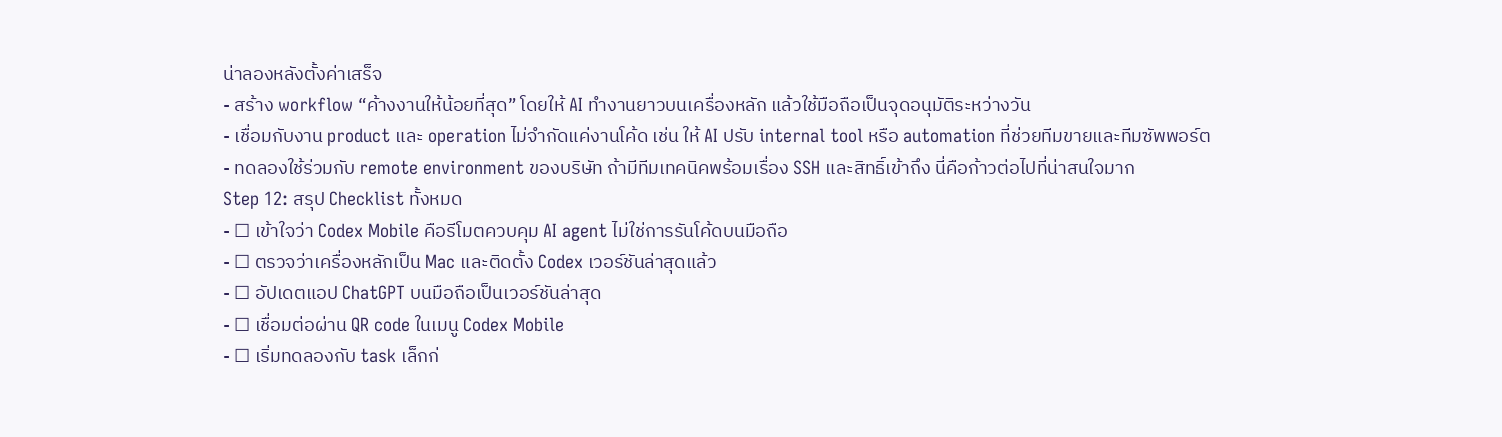น่าลองหลังตั้งค่าเสร็จ
- สร้าง workflow “ค้างงานให้น้อยที่สุด” โดยให้ AI ทำงานยาวบนเครื่องหลัก แล้วใช้มือถือเป็นจุดอนุมัติระหว่างวัน
- เชื่อมกับงาน product และ operation ไม่จำกัดแค่งานโค้ด เช่น ให้ AI ปรับ internal tool หรือ automation ที่ช่วยทีมขายและทีมซัพพอร์ต
- ทดลองใช้ร่วมกับ remote environment ของบริษัท ถ้ามีทีมเทคนิคพร้อมเรื่อง SSH และสิทธิ์เข้าถึง นี่คือก้าวต่อไปที่น่าสนใจมาก
Step 12: สรุป Checklist ทั้งหมด
- ☐ เข้าใจว่า Codex Mobile คือรีโมตควบคุม AI agent ไม่ใช่การรันโค้ดบนมือถือ
- ☐ ตรวจว่าเครื่องหลักเป็น Mac และติดตั้ง Codex เวอร์ชันล่าสุดแล้ว
- ☐ อัปเดตแอป ChatGPT บนมือถือเป็นเวอร์ชันล่าสุด
- ☐ เชื่อมต่อผ่าน QR code ในเมนู Codex Mobile
- ☐ เริ่มทดลองกับ task เล็กก่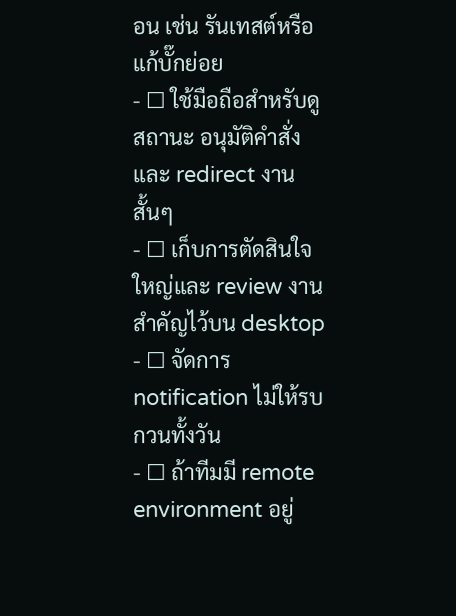อน เช่น รันเทสต์หรือแก้บั๊กย่อย
- ☐ ใช้มือถือสำหรับดูสถานะ อนุมัติคำสั่ง และ redirect งานสั้นๆ
- ☐ เก็บการตัดสินใจใหญ่และ review งานสำคัญไว้บน desktop
- ☐ จัดการ notification ไม่ให้รบกวนทั้งวัน
- ☐ ถ้าทีมมี remote environment อยู่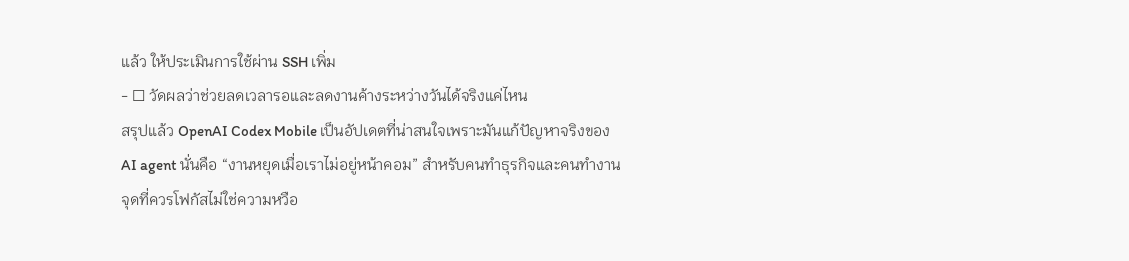แล้ว ให้ประเมินการใช้ผ่าน SSH เพิ่ม
- ☐ วัดผลว่าช่วยลดเวลารอและลดงานค้างระหว่างวันได้จริงแค่ไหน
สรุปแล้ว OpenAI Codex Mobile เป็นอัปเดตที่น่าสนใจเพราะมันแก้ปัญหาจริงของ AI agent นั่นคือ “งานหยุดเมื่อเราไม่อยู่หน้าคอม” สำหรับคนทำธุรกิจและคนทำงาน จุดที่ควรโฟกัสไม่ใช่ความหวือ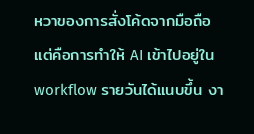หวาของการสั่งโค้ดจากมือถือ แต่คือการทำให้ AI เข้าไปอยู่ใน workflow รายวันได้แนบขึ้น งา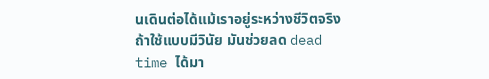นเดินต่อได้แม้เราอยู่ระหว่างชีวิตจริง
ถ้าใช้แบบมีวินัย มันช่วยลด dead time ได้มา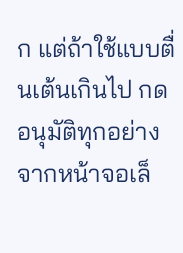ก แต่ถ้าใช้แบบตื่นเต้นเกินไป กดอนุมัติทุกอย่างจากหน้าจอเล็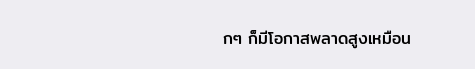กๆ ก็มีโอกาสพลาดสูงเหมือน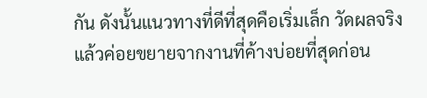กัน ดังนั้นแนวทางที่ดีที่สุดคือเริ่มเล็ก วัดผลจริง แล้วค่อยขยายจากงานที่ค้างบ่อยที่สุดก่อน